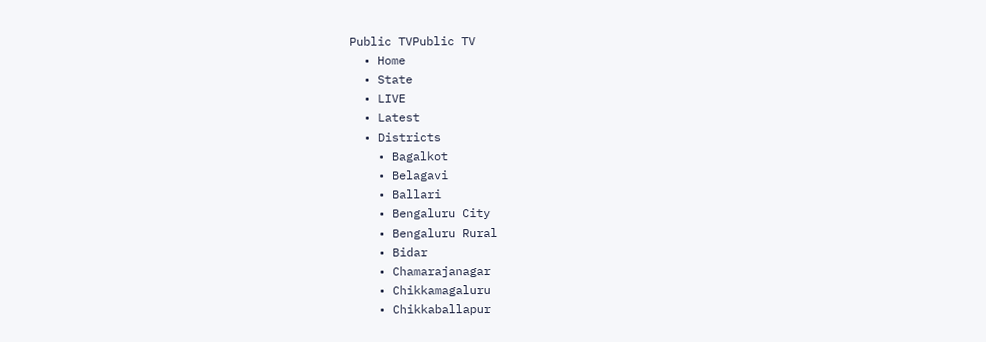Public TVPublic TV
  • Home
  • State
  • LIVE
  • Latest
  • Districts
    • Bagalkot
    • Belagavi
    • Ballari
    • Bengaluru City
    • Bengaluru Rural
    • Bidar
    • Chamarajanagar
    • Chikkamagaluru
    • Chikkaballapur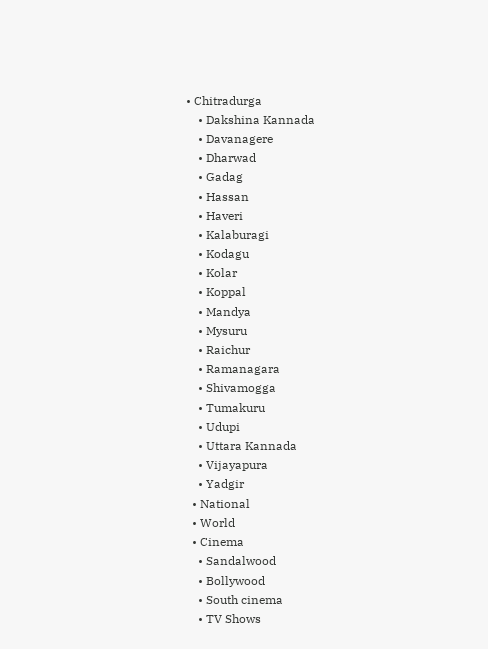• Chitradurga
    • Dakshina Kannada
    • Davanagere
    • Dharwad
    • Gadag
    • Hassan
    • Haveri
    • Kalaburagi
    • Kodagu
    • Kolar
    • Koppal
    • Mandya
    • Mysuru
    • Raichur
    • Ramanagara
    • Shivamogga
    • Tumakuru
    • Udupi
    • Uttara Kannada
    • Vijayapura
    • Yadgir
  • National
  • World
  • Cinema
    • Sandalwood
    • Bollywood
    • South cinema
    • TV Shows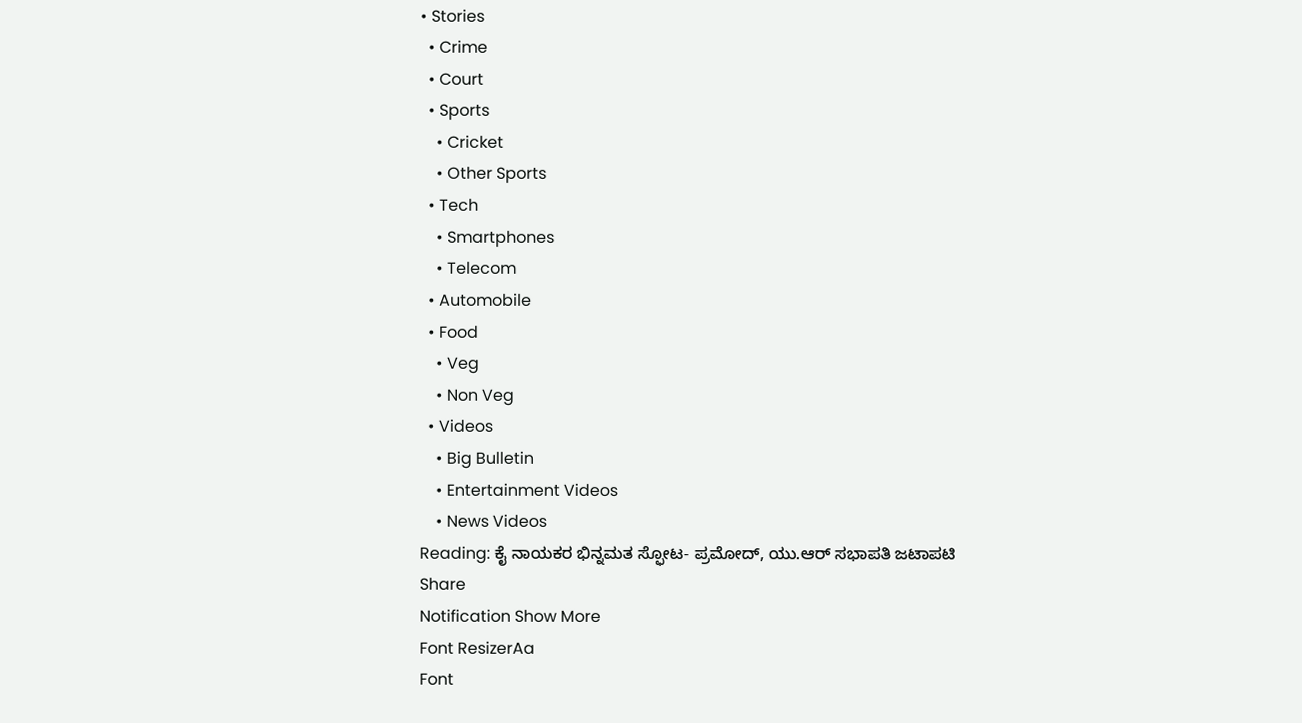• Stories
  • Crime
  • Court
  • Sports
    • Cricket
    • Other Sports
  • Tech
    • Smartphones
    • Telecom
  • Automobile
  • Food
    • Veg
    • Non Veg
  • Videos
    • Big Bulletin
    • Entertainment Videos
    • News Videos
Reading: ಕೈ ನಾಯಕರ ಭಿನ್ನಮತ ಸ್ಫೋಟ- ಪ್ರಮೋದ್, ಯು.ಆರ್ ಸಭಾಪತಿ ಜಟಾಪಟಿ
Share
Notification Show More
Font ResizerAa
Font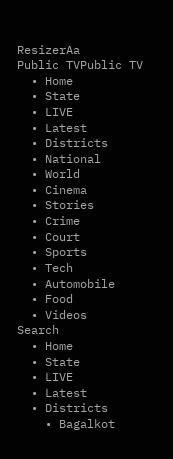ResizerAa
Public TVPublic TV
  • Home
  • State
  • LIVE
  • Latest
  • Districts
  • National
  • World
  • Cinema
  • Stories
  • Crime
  • Court
  • Sports
  • Tech
  • Automobile
  • Food
  • Videos
Search
  • Home
  • State
  • LIVE
  • Latest
  • Districts
    • Bagalkot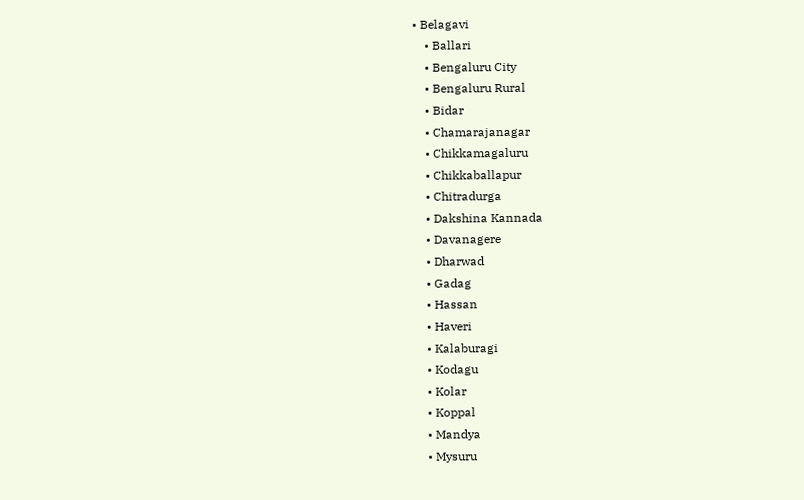• Belagavi
    • Ballari
    • Bengaluru City
    • Bengaluru Rural
    • Bidar
    • Chamarajanagar
    • Chikkamagaluru
    • Chikkaballapur
    • Chitradurga
    • Dakshina Kannada
    • Davanagere
    • Dharwad
    • Gadag
    • Hassan
    • Haveri
    • Kalaburagi
    • Kodagu
    • Kolar
    • Koppal
    • Mandya
    • Mysuru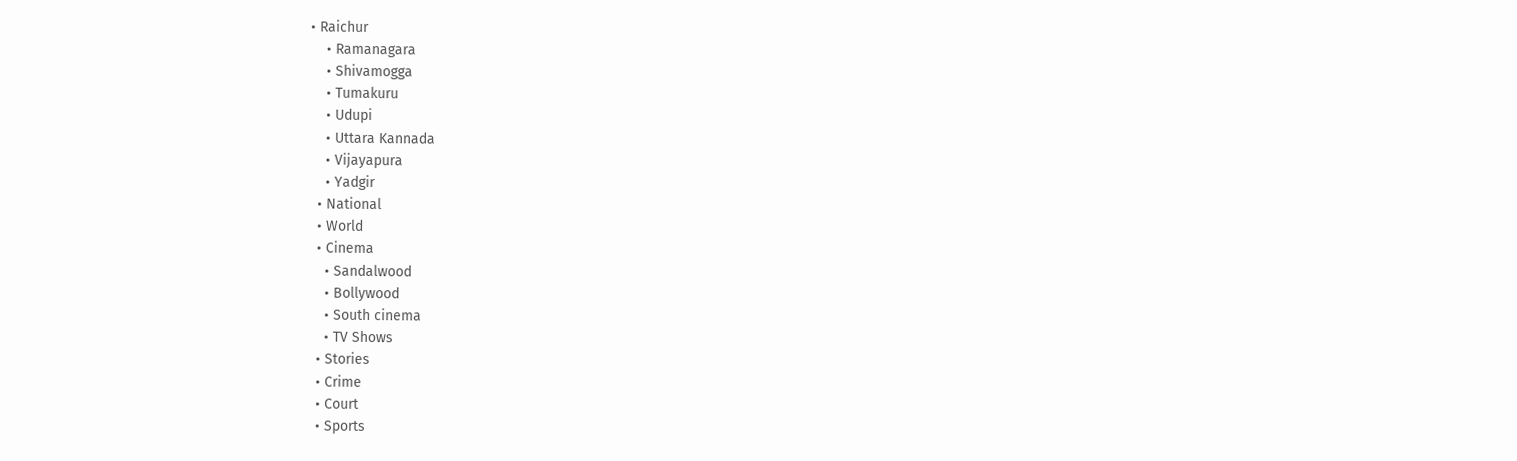• Raichur
    • Ramanagara
    • Shivamogga
    • Tumakuru
    • Udupi
    • Uttara Kannada
    • Vijayapura
    • Yadgir
  • National
  • World
  • Cinema
    • Sandalwood
    • Bollywood
    • South cinema
    • TV Shows
  • Stories
  • Crime
  • Court
  • Sports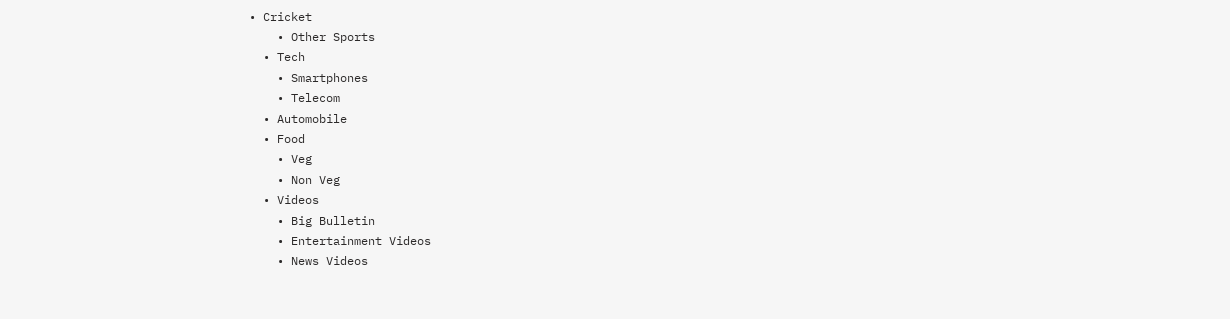• Cricket
    • Other Sports
  • Tech
    • Smartphones
    • Telecom
  • Automobile
  • Food
    • Veg
    • Non Veg
  • Videos
    • Big Bulletin
    • Entertainment Videos
    • News Videos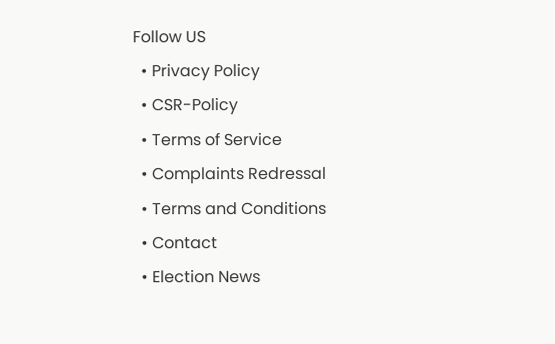Follow US
  • Privacy Policy
  • CSR-Policy
  • Terms of Service
  • Complaints Redressal
  • Terms and Conditions
  • Contact
  • Election News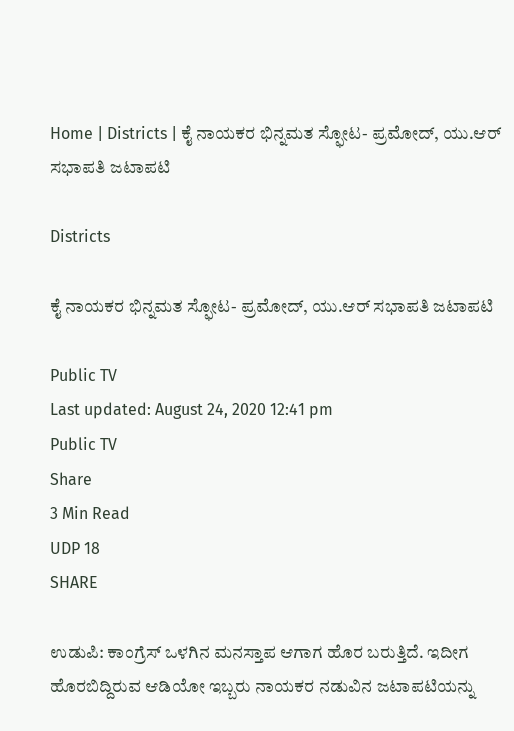Home | Districts | ಕೈ ನಾಯಕರ ಭಿನ್ನಮತ ಸ್ಫೋಟ- ಪ್ರಮೋದ್, ಯು.ಆರ್ ಸಭಾಪತಿ ಜಟಾಪಟಿ

Districts

ಕೈ ನಾಯಕರ ಭಿನ್ನಮತ ಸ್ಫೋಟ- ಪ್ರಮೋದ್, ಯು.ಆರ್ ಸಭಾಪತಿ ಜಟಾಪಟಿ

Public TV
Last updated: August 24, 2020 12:41 pm
Public TV
Share
3 Min Read
UDP 18
SHARE

ಉಡುಪಿ: ಕಾಂಗ್ರೆಸ್ ಒಳಗಿನ ಮನಸ್ತಾಪ ಆಗಾಗ ಹೊರ ಬರುತ್ತಿದೆ. ಇದೀಗ ಹೊರಬಿದ್ದಿರುವ ಆಡಿಯೋ ಇಬ್ಬರು ನಾಯಕರ ನಡುವಿನ ಜಟಾಪಟಿಯನ್ನು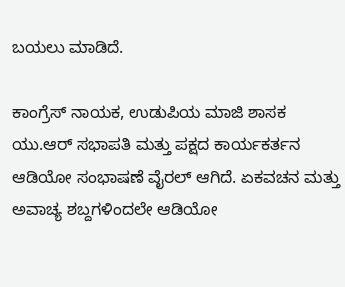ಬಯಲು ಮಾಡಿದೆ.

ಕಾಂಗ್ರೆಸ್ ನಾಯಕ, ಉಡುಪಿಯ ಮಾಜಿ ಶಾಸಕ ಯು.ಆರ್ ಸಭಾಪತಿ ಮತ್ತು ಪಕ್ಷದ ಕಾರ್ಯಕರ್ತನ ಆಡಿಯೋ ಸಂಭಾಷಣೆ ವೈರಲ್ ಆಗಿದೆ. ಏಕವಚನ ಮತ್ತು ಅವಾಚ್ಯ ಶಬ್ದಗಳಿಂದಲೇ ಆಡಿಯೋ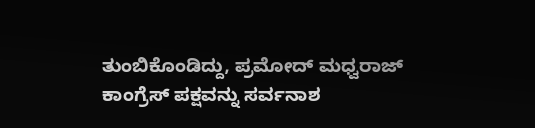ತುಂಬಿಕೊಂಡಿದ್ದು, ಪ್ರಮೋದ್ ಮಧ್ವರಾಜ್ ಕಾಂಗ್ರೆಸ್ ಪಕ್ಷವನ್ನು ಸರ್ವನಾಶ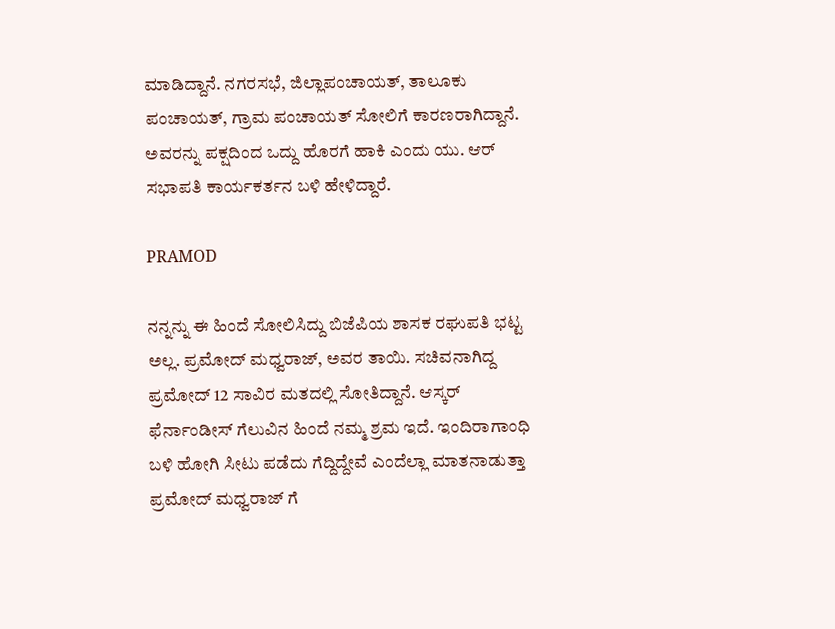ಮಾಡಿದ್ದಾನೆ. ನಗರಸಭೆ, ಜಿಲ್ಲಾಪಂಚಾಯತ್, ತಾಲೂಕು ಪಂಚಾಯತ್, ಗ್ರಾಮ ಪಂಚಾಯತ್ ಸೋಲಿಗೆ ಕಾರಣರಾಗಿದ್ದಾನೆ. ಅವರನ್ನು ಪಕ್ಷದಿಂದ ಒದ್ದು ಹೊರಗೆ ಹಾಕಿ ಎಂದು ಯು. ಆರ್ ಸಭಾಪತಿ ಕಾರ್ಯಕರ್ತನ ಬಳಿ ಹೇಳಿದ್ದಾರೆ.

PRAMOD

ನನ್ನನ್ನು ಈ ಹಿಂದೆ ಸೋಲಿಸಿದ್ದು ಬಿಜೆಪಿಯ ಶಾಸಕ ರಘುಪತಿ ಭಟ್ಟ ಅಲ್ಲ. ಪ್ರಮೋದ್ ಮಧ್ವರಾಜ್, ಅವರ ತಾಯಿ. ಸಚಿವನಾಗಿದ್ದ ಪ್ರಮೋದ್ 12 ಸಾವಿರ ಮತದಲ್ಲಿ ಸೋತಿದ್ದಾನೆ. ಆಸ್ಕರ್ ಫೆರ್ನಾಂಡೀಸ್ ಗೆಲುವಿನ ಹಿಂದೆ ನಮ್ಮ ಶ್ರಮ ಇದೆ. ಇಂದಿರಾಗಾಂಧಿ ಬಳಿ ಹೋಗಿ ಸೀಟು ಪಡೆದು ಗೆದ್ದಿದ್ದೇವೆ ಎಂದೆಲ್ಲಾ ಮಾತನಾಡುತ್ತಾ ಪ್ರಮೋದ್ ಮಧ್ವರಾಜ್ ಗೆ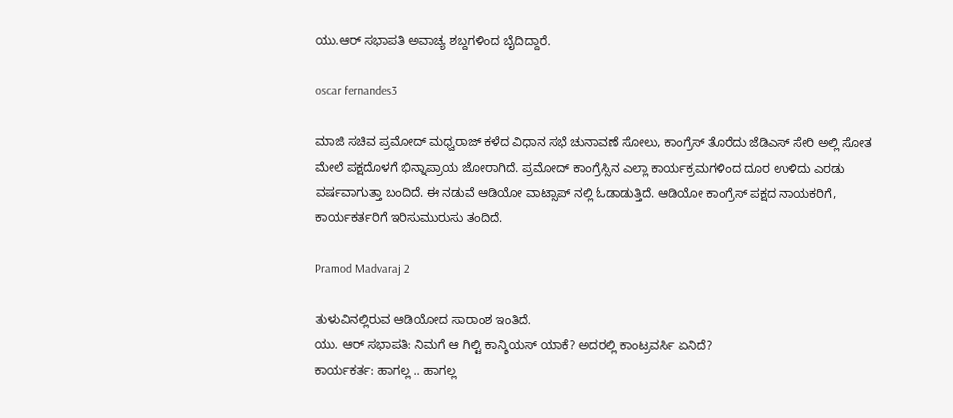ಯು.ಆರ್ ಸಭಾಪತಿ ಅವಾಚ್ಯ ಶಬ್ದಗಳಿಂದ ಬೈದಿದ್ದಾರೆ.

oscar fernandes3

ಮಾಜಿ ಸಚಿವ ಪ್ರಮೋದ್ ಮಧ್ವರಾಜ್ ಕಳೆದ ವಿಧಾನ ಸಭೆ ಚುನಾವಣೆ ಸೋಲು, ಕಾಂಗ್ರೆಸ್ ತೊರೆದು ಜೆಡಿಎಸ್ ಸೇರಿ ಅಲ್ಲಿ ಸೋತ ಮೇಲೆ ಪಕ್ಷದೊಳಗೆ ಭಿನ್ನಾಪ್ರಾಯ ಜೋರಾಗಿದೆ. ಪ್ರಮೋದ್ ಕಾಂಗ್ರೆಸ್ಸಿನ ಎಲ್ಲಾ ಕಾರ್ಯಕ್ರಮಗಳಿಂದ ದೂರ ಉಳಿದು ಎರಡು ವರ್ಷವಾಗುತ್ತಾ ಬಂದಿದೆ. ಈ ನಡುವೆ ಆಡಿಯೋ ವಾಟ್ಸಾಪ್ ನಲ್ಲಿ ಓಡಾಡುತ್ತಿದೆ. ಆಡಿಯೋ ಕಾಂಗ್ರೆಸ್ ಪಕ್ಷದ ನಾಯಕರಿಗೆ, ಕಾರ್ಯಕರ್ತರಿಗೆ ಇರಿಸುಮುರುಸು ತಂದಿದೆ.

Pramod Madvaraj 2

ತುಳುವಿನಲ್ಲಿರುವ ಆಡಿಯೋದ ಸಾರಾಂಶ ಇಂತಿದೆ.
ಯು. ಆರ್ ಸಭಾಪತಿ: ನಿಮಗೆ ಆ ಗಿಲ್ಟಿ ಕಾನ್ಶಿಯಸ್ ಯಾಕೆ? ಅದರಲ್ಲಿ ಕಾಂಟ್ರವರ್ಸಿ ಏನಿದೆ?
ಕಾರ್ಯಕರ್ತ: ಹಾಗಲ್ಲ .. ಹಾಗಲ್ಲ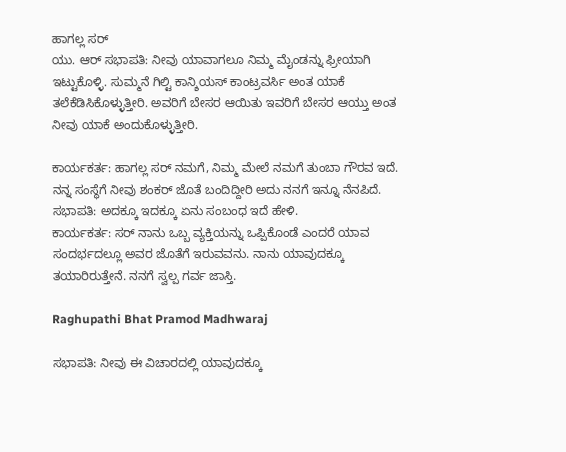ಹಾಗಲ್ಲ ಸರ್
ಯು. ಆರ್ ಸಭಾಪತಿ: ನೀವು ಯಾವಾಗಲೂ ನಿಮ್ಮ ಮೈಂಡನ್ನು ಫ್ರೀಯಾಗಿ ಇಟ್ಟುಕೊಳ್ಳಿ. ಸುಮ್ಮನೆ ಗಿಲ್ಟಿ ಕಾನ್ಶಿಯಸ್ ಕಾಂಟ್ರವರ್ಸಿ ಅಂತ ಯಾಕೆ ತಲೆಕೆಡಿಸಿಕೊಳ್ಳುತ್ತೀರಿ. ಅವರಿಗೆ ಬೇಸರ ಆಯಿತು ಇವರಿಗೆ ಬೇಸರ ಆಯ್ತು ಅಂತ ನೀವು ಯಾಕೆ ಅಂದುಕೊಳ್ಳುತ್ತೀರಿ.

ಕಾರ್ಯಕರ್ತ: ಹಾಗಲ್ಲ ಸರ್ ನಮಗೆ, ನಿಮ್ಮ ಮೇಲೆ ನಮಗೆ ತುಂಬಾ ಗೌರವ ಇದೆ. ನನ್ನ ಸಂಸ್ಥೆಗೆ ನೀವು ಶಂಕರ್ ಜೊತೆ ಬಂದಿದ್ದೀರಿ ಅದು ನನಗೆ ಇನ್ನೂ ನೆನಪಿದೆ.
ಸಭಾಪತಿ: ಅದಕ್ಕೂ ಇದಕ್ಕೂ ಏನು ಸಂಬಂಧ ಇದೆ ಹೇಳಿ.
ಕಾರ್ಯಕರ್ತ: ಸರ್ ನಾನು ಒಬ್ಬ ವ್ಯಕ್ತಿಯನ್ನು ಒಪ್ಪಿಕೊಂಡೆ ಎಂದರೆ ಯಾವ ಸಂದರ್ಭದಲ್ಲೂ ಅವರ ಜೊತೆಗೆ ಇರುವವನು. ನಾನು ಯಾವುದಕ್ಕೂ ತಯಾರಿರುತ್ತೇನೆ. ನನಗೆ ಸ್ವಲ್ಪ ಗರ್ವ ಜಾಸ್ತಿ.

Raghupathi Bhat Pramod Madhwaraj

ಸಭಾಪತಿ: ನೀವು ಈ ವಿಚಾರದಲ್ಲಿ ಯಾವುದಕ್ಕೂ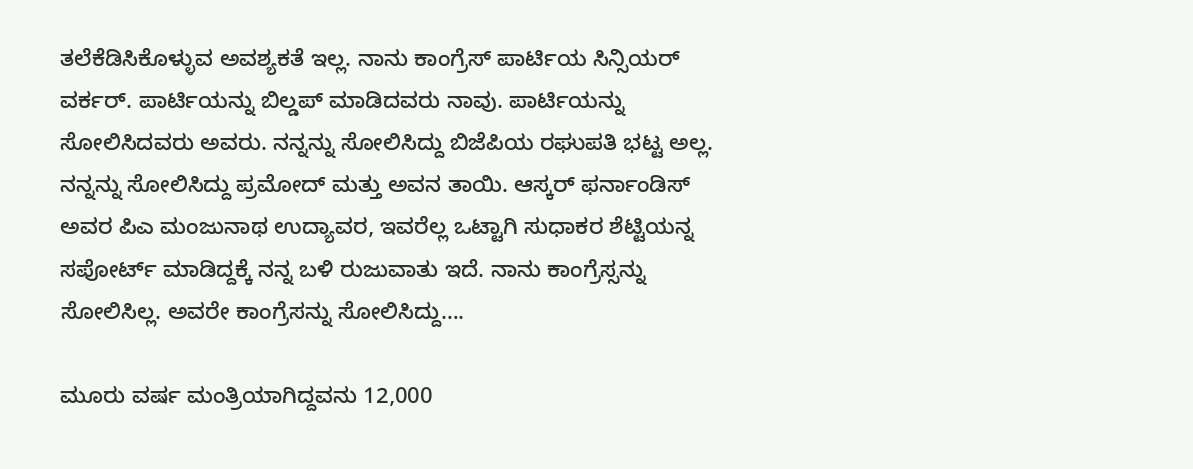ತಲೆಕೆಡಿಸಿಕೊಳ್ಳುವ ಅವಶ್ಯಕತೆ ಇಲ್ಲ. ನಾನು ಕಾಂಗ್ರೆಸ್ ಪಾರ್ಟಿಯ ಸಿನ್ಸಿಯರ್ ವರ್ಕರ್. ಪಾರ್ಟಿಯನ್ನು ಬಿಲ್ಡಪ್ ಮಾಡಿದವರು ನಾವು. ಪಾರ್ಟಿಯನ್ನು ಸೋಲಿಸಿದವರು ಅವರು. ನನ್ನನ್ನು ಸೋಲಿಸಿದ್ದು ಬಿಜೆಪಿಯ ರಘುಪತಿ ಭಟ್ಟ ಅಲ್ಲ. ನನ್ನನ್ನು ಸೋಲಿಸಿದ್ದು ಪ್ರಮೋದ್ ಮತ್ತು ಅವನ ತಾಯಿ. ಆಸ್ಕರ್ ಫರ್ನಾಂಡಿಸ್ ಅವರ ಪಿಎ ಮಂಜುನಾಥ ಉದ್ಯಾವರ, ಇವರೆಲ್ಲ ಒಟ್ಟಾಗಿ ಸುಧಾಕರ ಶೆಟ್ಟಿಯನ್ನ ಸಪೋರ್ಟ್ ಮಾಡಿದ್ದಕ್ಕೆ ನನ್ನ ಬಳಿ ರುಜುವಾತು ಇದೆ. ನಾನು ಕಾಂಗ್ರೆಸ್ಸನ್ನು ಸೋಲಿಸಿಲ್ಲ. ಅವರೇ ಕಾಂಗ್ರೆಸನ್ನು ಸೋಲಿಸಿದ್ದು….

ಮೂರು ವರ್ಷ ಮಂತ್ರಿಯಾಗಿದ್ದವನು 12,000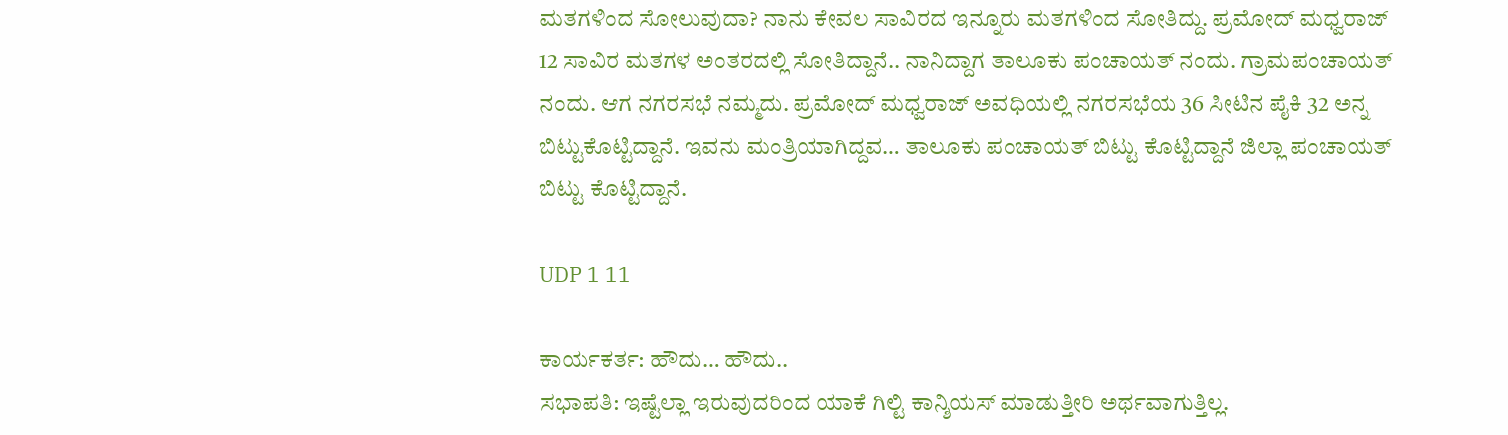ಮತಗಳಿಂದ ಸೋಲುವುದಾ? ನಾನು ಕೇವಲ ಸಾವಿರದ ಇನ್ನೂರು ಮತಗಳಿಂದ ಸೋತಿದ್ದು. ಪ್ರಮೋದ್ ಮಧ್ವರಾಜ್ 12 ಸಾವಿರ ಮತಗಳ ಅಂತರದಲ್ಲಿ ಸೋತಿದ್ದಾನೆ.. ನಾನಿದ್ದಾಗ ತಾಲೂಕು ಪಂಚಾಯತ್ ನಂದು. ಗ್ರಾಮಪಂಚಾಯತ್ ನಂದು. ಆಗ ನಗರಸಭೆ ನಮ್ಮದು. ಪ್ರಮೋದ್ ಮಧ್ವರಾಜ್ ಅವಧಿಯಲ್ಲಿ ನಗರಸಭೆಯ 36 ಸೀಟಿನ ಪೈಕಿ 32 ಅನ್ನ ಬಿಟ್ಟುಕೊಟ್ಟಿದ್ದಾನೆ. ಇವನು ಮಂತ್ರಿಯಾಗಿದ್ದವ… ತಾಲೂಕು ಪಂಚಾಯತ್ ಬಿಟ್ಟು ಕೊಟ್ಟಿದ್ದಾನೆ ಜಿಲ್ಲಾ ಪಂಚಾಯತ್ ಬಿಟ್ಟು ಕೊಟ್ಟಿದ್ದಾನೆ.

UDP 1 11

ಕಾರ್ಯಕರ್ತ: ಹೌದು… ಹೌದು..
ಸಭಾಪತಿ: ಇಷ್ಟೆಲ್ಲಾ ಇರುವುದರಿಂದ ಯಾಕೆ ಗಿಲ್ಟಿ ಕಾನ್ಶಿಯಸ್ ಮಾಡುತ್ತೀರಿ ಅರ್ಥವಾಗುತ್ತಿಲ್ಲ.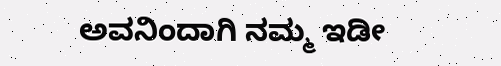ಅವನಿಂದಾಗಿ ನಮ್ಮ ಇಡೀ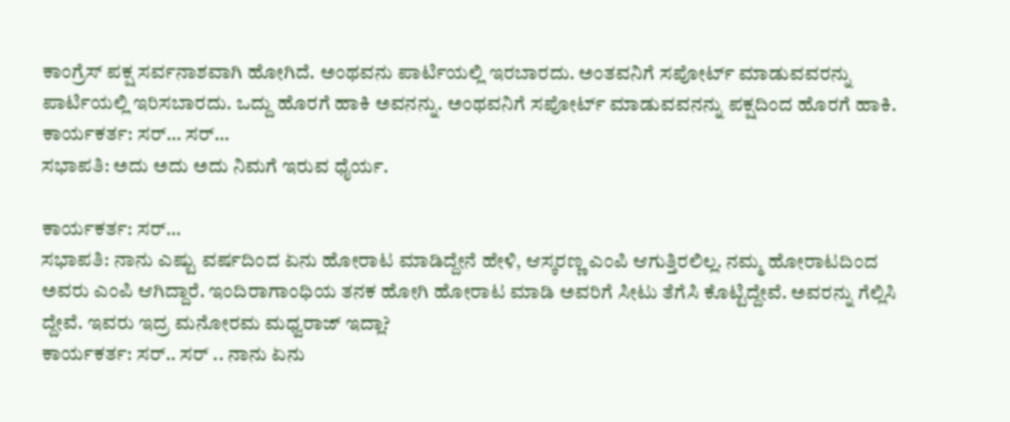ಕಾಂಗ್ರೆಸ್ ಪಕ್ಷ ಸರ್ವನಾಶವಾಗಿ ಹೋಗಿದೆ. ಅಂಥವನು ಪಾರ್ಟಿಯಲ್ಲಿ ಇರಬಾರದು. ಅಂತವನಿಗೆ ಸಪೋರ್ಟ್ ಮಾಡುವವರನ್ನು ಪಾರ್ಟಿಯಲ್ಲಿ ಇರಿಸಬಾರದು. ಒದ್ದು ಹೊರಗೆ ಹಾಕಿ ಅವನನ್ನು. ಅಂಥವನಿಗೆ ಸಪೋರ್ಟ್ ಮಾಡುವವನನ್ನು ಪಕ್ಷದಿಂದ ಹೊರಗೆ ಹಾಕಿ.
ಕಾರ್ಯಕರ್ತ: ಸರ್… ಸರ್…
ಸಭಾಪತಿ: ಅದು ಅದು ಅದು ನಿಮಗೆ ಇರುವ ಧೈರ್ಯ.

ಕಾರ್ಯಕರ್ತ: ಸರ್…
ಸಭಾಪತಿ: ನಾನು ಎಷ್ಟು ವರ್ಷದಿಂದ ಏನು ಹೋರಾಟ ಮಾಡಿದ್ದೇನೆ ಹೇಳಿ, ಆಸ್ಕರಣ್ಣ ಎಂಪಿ ಆಗುತ್ತಿರಲಿಲ್ಲ. ನಮ್ಮ ಹೋರಾಟದಿಂದ ಅವರು ಎಂಪಿ ಆಗಿದ್ದಾರೆ. ಇಂದಿರಾಗಾಂಧಿಯ ತನಕ ಹೋಗಿ ಹೋರಾಟ ಮಾಡಿ ಅವರಿಗೆ ಸೀಟು ತೆಗೆಸಿ ಕೊಟ್ಟಿದ್ದೇವೆ. ಅವರನ್ನು ಗೆಲ್ಲಿಸಿ ದ್ದೇವೆ. ಇವರು ಇದ್ರ ಮನೋರಮ ಮಧ್ವರಾಜ್ ಇದ್ಲಾ?
ಕಾರ್ಯಕರ್ತ: ಸರ್.. ಸರ್ .. ನಾನು ಏನು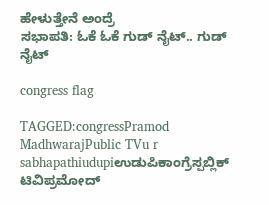ಹೇಳುತ್ತೇನೆ ಅಂದ್ರೆ
ಸಭಾಪತಿ: ಓಕೆ ಓಕೆ ಗುಡ್ ನೈಟ್.. ಗುಡ್ ನೈಟ್

congress flag

TAGGED:congressPramod MadhwarajPublic TVu r sabhapathiudupiಉಡುಪಿಕಾಂಗ್ರೆಸ್ಪಬ್ಲಿಕ್ ಟಿವಿಪ್ರಮೋದ್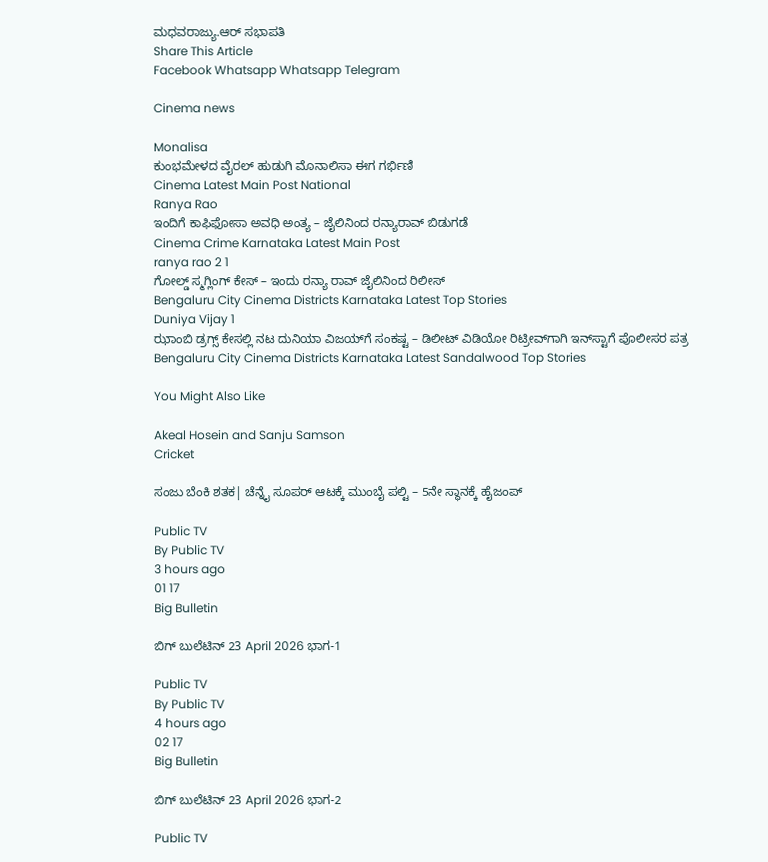ಮಧವರಾಜ್ಯು.ಆರ್ ಸಭಾಪತಿ
Share This Article
Facebook Whatsapp Whatsapp Telegram

Cinema news

Monalisa
ಕುಂಭಮೇಳದ ವೈರಲ್ ಹುಡುಗಿ ಮೊನಾಲಿಸಾ ಈಗ ಗರ್ಭಿಣಿ
Cinema Latest Main Post National
Ranya Rao
ಇಂದಿಗೆ ಕಾಫಿಫೋಸಾ ಅವಧಿ ಅಂತ್ಯ – ಜೈಲಿನಿಂದ ರನ್ಯಾರಾವ್‌ ಬಿಡುಗಡೆ
Cinema Crime Karnataka Latest Main Post
ranya rao 2 1
ಗೋಲ್ಡ್ ಸ್ಮಗ್ಲಿಂಗ್ ಕೇಸ್ – ಇಂದು ರನ್ಯಾ ರಾವ್ ಜೈಲಿನಿಂದ ರಿಲೀಸ್
Bengaluru City Cinema Districts Karnataka Latest Top Stories
Duniya Vijay 1
ಝಾಂಬಿ ಡ್ರಗ್ಸ್ ಕೇಸಲ್ಲಿ ನಟ ದುನಿಯಾ ವಿಜಯ್‌ಗೆ ಸಂಕಷ್ಟ – ಡಿಲೀಟ್ ವಿಡಿಯೋ ರಿಟ್ರೀವ್‌ಗಾಗಿ ಇನ್‌ಸ್ಟಾಗೆ ಪೊಲೀಸರ ಪತ್ರ
Bengaluru City Cinema Districts Karnataka Latest Sandalwood Top Stories

You Might Also Like

Akeal Hosein and Sanju Samson
Cricket

ಸಂಜು ಬೆಂಕಿ ಶತಕ| ಚೆನ್ನೈ ಸೂಪರ್‌ ಆಟಕ್ಕೆ ಮುಂಬೈ ಪಲ್ಟಿ – 5ನೇ ಸ್ಥಾನಕ್ಕೆ ಹೈಜಂಪ್‌

Public TV
By Public TV
3 hours ago
01 17
Big Bulletin

ಬಿಗ್‌ ಬುಲೆಟಿನ್‌ 23 April 2026 ಭಾಗ-1

Public TV
By Public TV
4 hours ago
02 17
Big Bulletin

ಬಿಗ್‌ ಬುಲೆಟಿನ್‌ 23 April 2026 ಭಾಗ-2

Public TV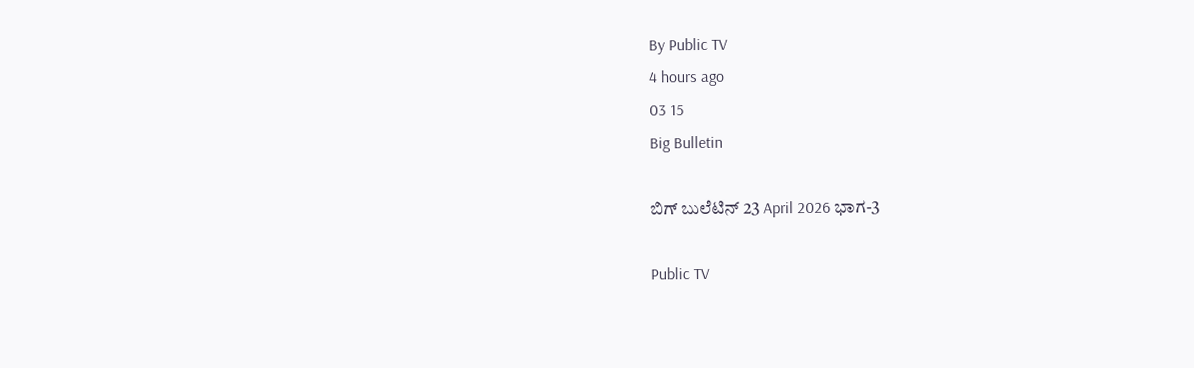By Public TV
4 hours ago
03 15
Big Bulletin

ಬಿಗ್‌ ಬುಲೆಟಿನ್‌ 23 April 2026 ಭಾಗ-3

Public TV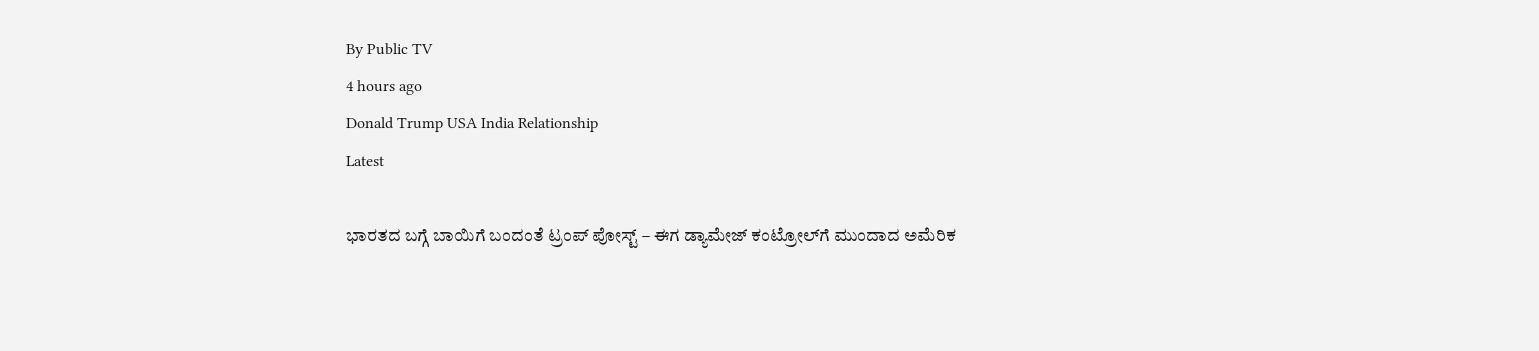By Public TV
4 hours ago
Donald Trump USA India Relationship
Latest

ಭಾರತದ ಬಗ್ಗೆ ಬಾಯಿಗೆ ಬಂದಂತೆ ಟ್ರಂಪ್‌ ಪೋಸ್ಟ್‌ – ಈಗ ಡ್ಯಾಮೇಜ್‌ ಕಂಟ್ರೋಲ್‌ಗೆ ಮುಂದಾದ ಅಮೆರಿಕ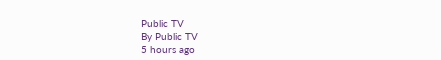Public TV
By Public TV
5 hours ago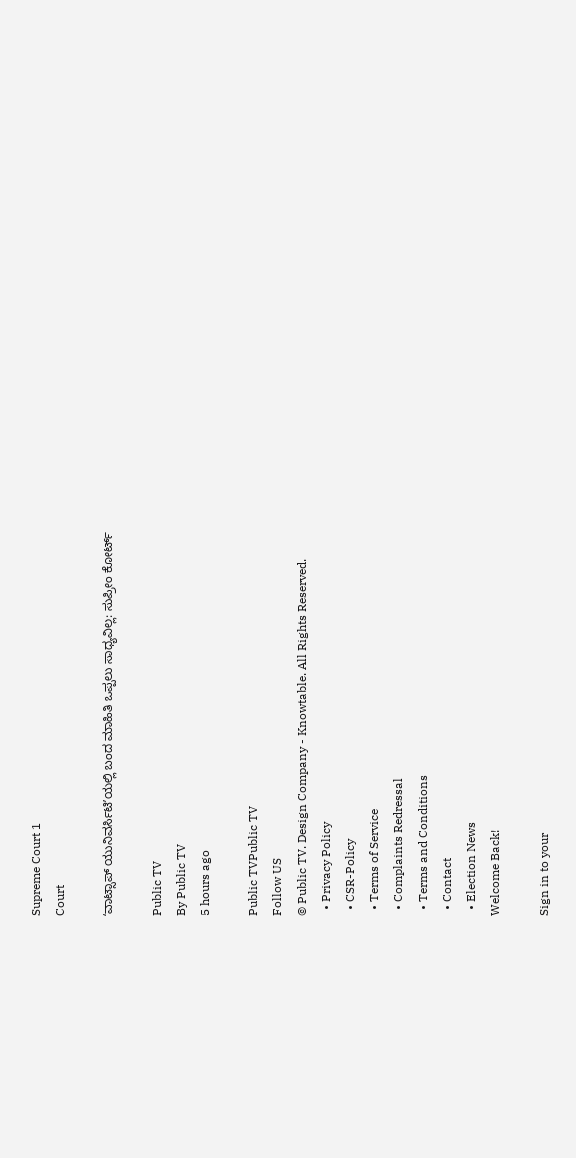Supreme Court 1
Court

ʻವಾಟ್ಸಾಪ್ ಯುನಿವರ್ಸಿಟಿʼಯಲ್ಲಿ ಬಂದ ಮಾಹಿತಿ ಒಪ್ಪಲು ಸಾಧ್ಯವಿಲ್ಲ: ಸುಪ್ರೀಂ ಕೋರ್ಟ್‌

Public TV
By Public TV
5 hours ago

Public TVPublic TV
Follow US
© Public TV. Design Company - Knowtable. All Rights Reserved.
  • Privacy Policy
  • CSR-Policy
  • Terms of Service
  • Complaints Redressal
  • Terms and Conditions
  • Contact
  • Election News
Welcome Back!

Sign in to your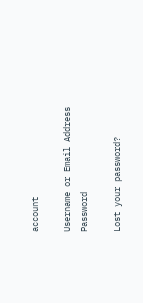account

Username or Email Address
Password

Lost your password?